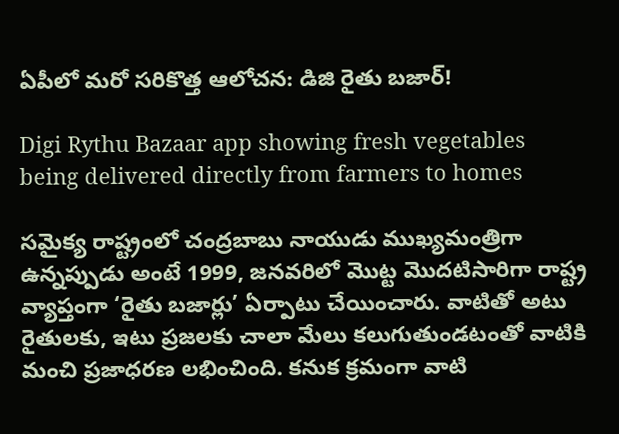ఏపీలో మరో సరికొత్త ఆలోచన: డిజి రైతు బజార్!

Digi Rythu Bazaar app showing fresh vegetables being delivered directly from farmers to homes

సమైక్య రాష్ట్రంలో చంద్రబాబు నాయుడు ముఖ్యమంత్రిగా ఉన్నప్పుడు అంటే 1999, జనవరిలో మొట్ట మొదటిసారిగా రాష్ట్ర వ్యాప్తంగా ‘రైతు బజార్లు’ ఏర్పాటు చేయించారు. వాటితో అటు రైతులకు, ఇటు ప్రజలకు చాలా మేలు కలుగుతుండటంతో వాటికి మంచి ప్రజాధరణ లభించింది. కనుక క్రమంగా వాటి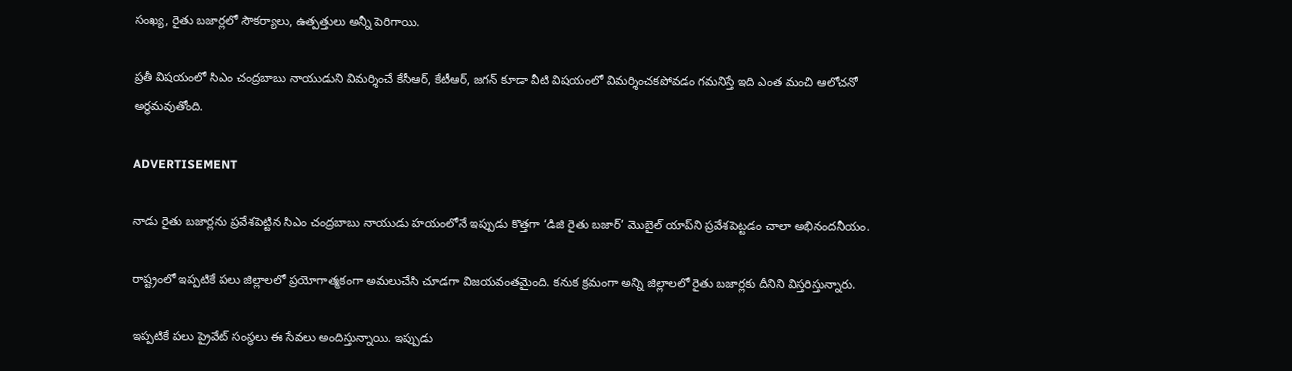సంఖ్య, రైతు బజార్లలో సౌకర్యాలు, ఉత్పత్తులు అన్నీ పెరిగాయి.

ప్రతీ విషయంలో సిఎం చంద్రబాబు నాయుడుని విమర్శించే కేసీఆర్‌, కేటీఆర్‌, జగన్‌ కూడా వీటి విషయంలో విమర్శించకపోవడం గమనిస్తే ఇది ఎంత మంచి ఆలోచనో అర్ధమవుతోంది.

ADVERTISEMENT

నాడు రైతు బజార్లను ప్రవేశపెట్టిన సిఎం చంద్రబాబు నాయుడు హయంలోనే ఇప్పుడు కొత్తగా ‘డిజి రైతు బజార్’ మొబైల్ యాప్‌ని ప్రవేశపెట్టడం చాలా అభినందనీయం.

రాష్ట్రంలో ఇప్పటికే పలు జిల్లాలలో ప్రయోగాత్మకంగా అమలుచేసి చూడగా విజయవంతమైంది. కనుక క్రమంగా అన్ని జిల్లాలలో రైతు బజార్లకు దీనిని విస్తరిస్తున్నారు.

ఇప్పటికే పలు ప్రైవేట్ సంస్థలు ఈ సేవలు అందిస్తున్నాయి. ఇప్పుడు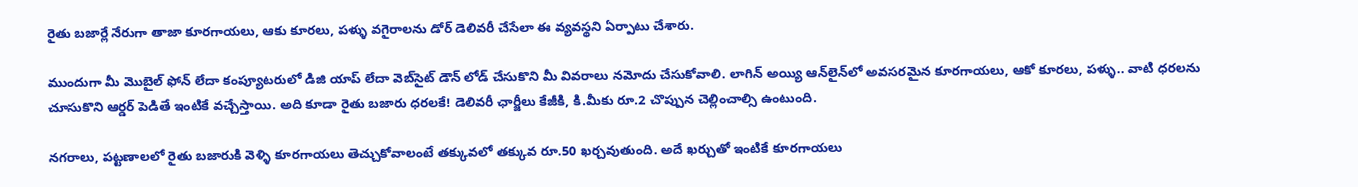రైతు బజార్లే నేరుగా తాజా కూరగాయలు, ఆకు కూరలు, పళ్ళు వగైరాలను డోర్‌ డెలివరీ చేసేలా ఈ వ్యవస్థని ఏర్పాటు చేశారు.

ముందుగా మీ మొబైల్ ఫోన్ లేదా కంప్యూటరులో డిజి యాప్‌ లేదా వెబ్‌సైట్‌ డౌన్ లోడ్ చేసుకొని మీ వివరాలు నమోదు చేసుకోవాలి. లాగిన్ అయ్యి ఆన్‌లైన్‌లో అవసరమైన కూరగాయలు, ఆకో కూరలు, పళ్ళు.. వాటి ధరలను చూసుకొని ఆర్డర్ పెడితే ఇంటికే వచ్చేస్తాయి. అది కూడా రైతు బజారు ధరలకే! డెలివరీ ఛార్జీలు కేజీకి, కి.మీకు రూ.2 చొప్పున చెల్లించాల్సి ఉంటుంది.

నగరాలు, పట్టణాలలో రైతు బజారుకి వెళ్ళి కూరగాయలు తెచ్చుకోవాలంటే తక్కువలో తక్కువ రూ.50 ఖర్చవుతుంది. అదే ఖర్చుతో ఇంటికే కూరగాయలు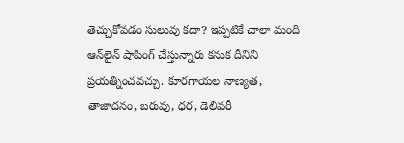తెచ్చుకోవడం సులువు కదా? ఇప్పటికే చాలా మంది ఆన్‌లైన్‌ షాపింగ్ చేస్తున్నారు కనుక దీనిని ప్రయత్నించవచ్చు. కూరగాయల నాణ్యత, తాజాదనం, బరువు, ధర, డెలివరీ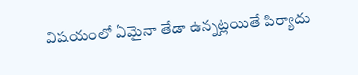విషయంలో ఏమైనా తేడా ఉన్నట్లయితే పిర్యాదు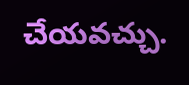చేయవచ్చు.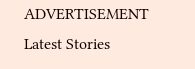ADVERTISEMENT
Latest Stories